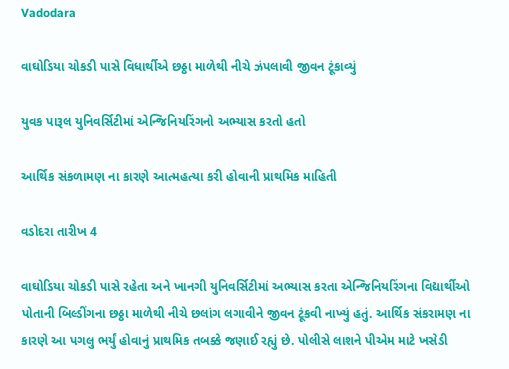Vadodara

વાઘોડિયા ચોકડી પાસે વિધાર્થીએ છઠ્ઠા માળેથી નીચે ઝંપલાવી જીવન ટૂંકાવ્યું

યુવક પારૂલ યુનિવર્સિટીમાં એન્જિનિયરિંગનો અભ્યાસ કરતો હતો

આર્થિક સંકળામણ ના કારણે આત્મહત્યા કરી હોવાની પ્રાથમિક માહિતી

વડોદરા તારીખ 4

વાઘોડિયા ચોકડી પાસે રહેતા અને ખાનગી યુનિવર્સિટીમાં અભ્યાસ કરતા એન્જિનિયરિંગના વિદ્યાર્થીઓ પોતાની બિલ્ડીંગના છઠ્ઠા માળેથી નીચે છલાંગ લગાવીને જીવન ટૂંકવી નાખ્યું હતું. આર્થિક સંકરામણ ના કારણે આ પગલુ ભર્યું હોવાનું પ્રાથમિક તબક્કે જણાઈ રહ્યું છે. પોલીસે લાશને પીએમ માટે ખસેડી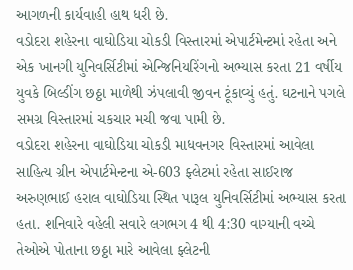આગળની કાર્યવાહી હાથ ધરી છે.
વડોદરા શહેરના વાઘોડિયા ચોકડી વિસ્તારમાં એપાર્ટમેન્ટમાં રહેતા અને એક ખાનગી યુનિવર્સિટીમાં એન્જિનિયરિંગનો અભ્યાસ કરતા 21 વર્ષીય યુવકે બિલ્ડીંગ છઠ્ઠા માળેથી ઝંપલાવી જીવન ટૂંકાવ્યું હતું. ઘટનાને પગલે સમગ્ર વિસ્તારમાં ચકચાર મચી જવા પામી છે.
વડોદરા શહેરના વાઘોડિયા ચોકડી માધવનગર વિસ્તારમાં આવેલા સાહિત્ય ગ્રીન એપાર્ટમેન્ટના એ-603 ફ્લેટમાં રહેતા સાઈરાજ અરુણભાઈ હરાલ વાઘોડિયા સ્થિત પારૂલ યુનિવર્સિટીમાં અભ્યાસ કરતા હતા. શનિવારે વહેલી સવારે લગભગ 4 થી 4:30 વાગ્યાની વચ્ચે તેઓએ પોતાના છઠ્ઠા મારે આવેલા ફ્લેટની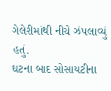ગેલેરીમાંથી નીચે ઝંપલાવ્યું હતું.
ઘટના બાદ સોસાયટીના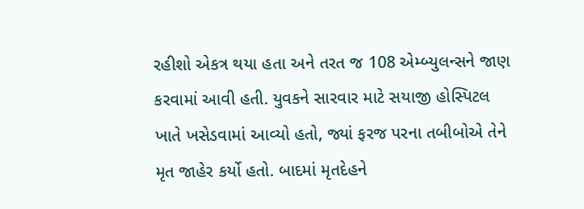રહીશો એકત્ર થયા હતા અને તરત જ 108 એમ્બ્યુલન્સને જાણ કરવામાં આવી હતી. યુવકને સારવાર માટે સયાજી હોસ્પિટલ ખાતે ખસેડવામાં આવ્યો હતો, જ્યાં ફરજ પરના તબીબોએ તેને મૃત જાહેર કર્યો હતો. બાદમાં મૃતદેહને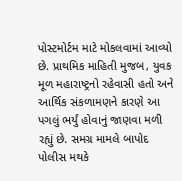પોસ્ટમોર્ટમ માટે મોકલવામાં આવ્યો છે. પ્રાથમિક માહિતી મુજબ, યુવક મૂળ મહારાષ્ટ્રનો રહેવાસી હતો અને આર્થિક સંકળામણને કારણે આ પગલું ભર્યું હોવાનું જાણવા મળી રહ્યું છે. સમગ્ર મામલે બાપોદ પોલીસ મથકે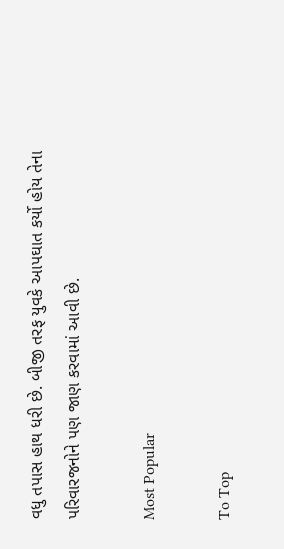વધુ તપાસ હાથ ધરી છે. બીજી તરફ યુવકે આપઘાત કર્યો હોય તેના પરિવારજનોને પણ જાણ કરવામાં આવી છે.

Most Popular

To Top